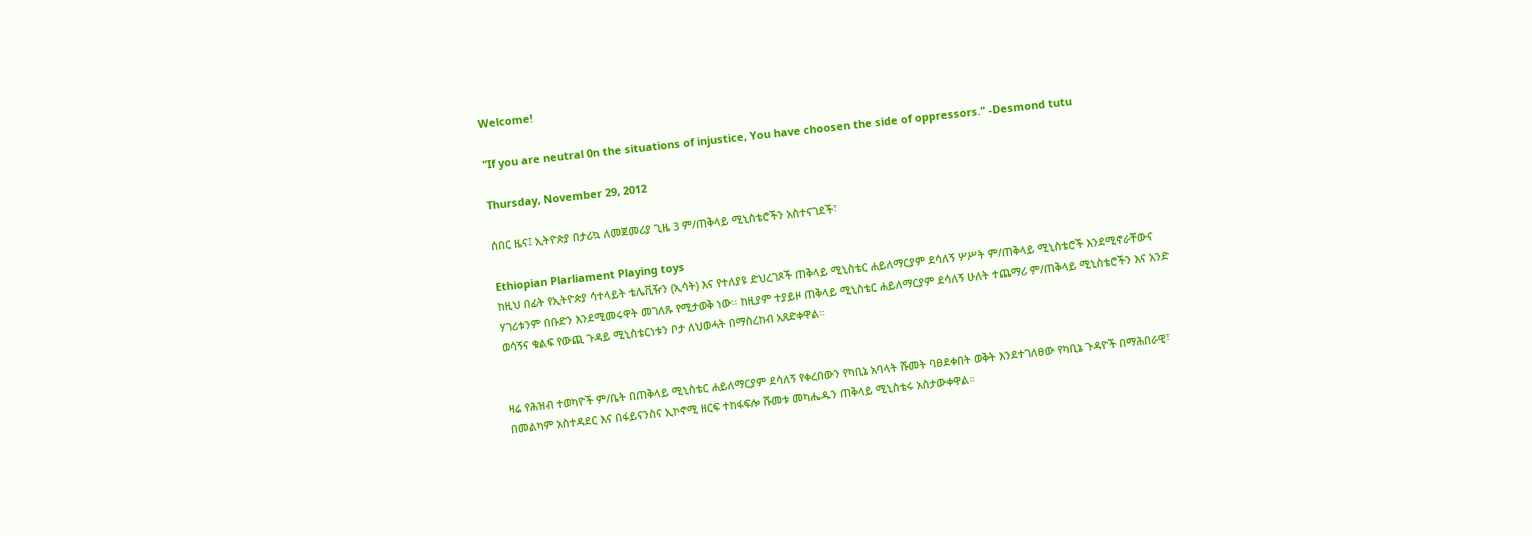Welcome!

"If you are neutral 0n the situations of injustice, You have choosen the side of oppressors." -Desmond tutu

Thursday, November 29, 2012

ሰበር ዜና፤ ኢትዮጵያ በታሪኳ ለመጀመሪያ ጊዜ 3 ም/ጠቅላይ ሚኒስቴሮችን አስተናገደች፣

Ethiopian Plarliament Playing toys
ከዚህ በፊት የኢትዮጵያ ሳተላይት ቴሌቪዥን (ኢሳት) እና የተለያዩ ድህረገጾች ጠቅላይ ሚኒስቴር ሐይለማርያም ደሳለኝ ሦሥት ም/ጠቅላይ ሚኒስቴሮች እንደሚኖራቸውና ሃገሪቱንም በቡድን እንደሚመሩዋት መገለጹ የሚታወቅ ነው። ከዚያም ተያይዞ ጠቅላይ ሚኒስቴር ሐይለማርያም ደሳለኝ ሁለት ተጨማሪ ም/ጠቅላይ ሚኒስቴሮችን እና አንድ ወሳኝና ቁልፍ የውጪ ጉዳይ ሚኒስቴርነቱን ቦታ ለህወሓት በማስረከብ አጸድቀዋል።


ዛሬ የሕዝብ ተወካዮች ም/ቤት በጠቅላይ ሚኒስቴር ሐይለማርያም ደሳለኝ የቀረበውን የካቢኔ አባላት ሹመት ባፀደቀበት ወቅት እንደተገለፀው የካቢኔ ጉዳዮች በማሕበራዊ፣ በመልካም አስተዳደር እና በፋይናንስና ኢኮኖሚ ዘርፍ ተከፋፍሎ ሹመቱ መካሔዱን ጠቅላይ ሚኒስቴሩ አስታውቀዋል።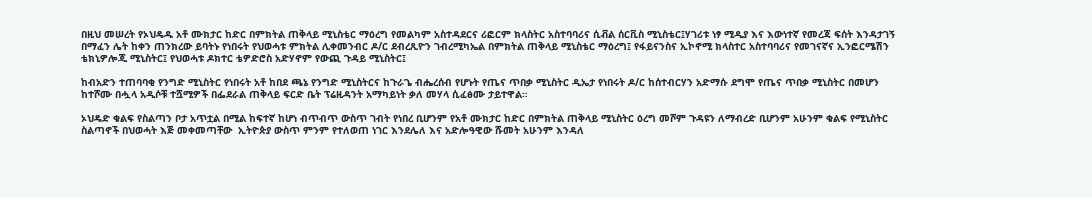በዚህ መሠረት የኦህዴዱ አቶ ሙክታር ከድር በምክትል ጠቅላይ ሚኒስቴር ማዕረግ የመልካም አስተዳደርና ሪፎርም ክላስትር አስተባባሪና ሲቭል ሰርቪስ ሚኒስቴር፤ሃገሪቱ ነፃ ሚዲያ እና እውነተኛ የመረጃ ፍሰት እንዳታገኝ በማፈን ሌት ከቀን ጠንክረው ይባትኑ የነበሩት የህወሓቱ ምክትል ሊቀመንብር ዶ/ር ደብረጺዮን ገብረሚካኤል በምክትል ጠቅላይ ሚኒስቴር ማዕረግ፤ የፋይናንስና ኢኮኖሚ ክላስተር አስተባባሪና የመገናኛና ኢንፎርሜሽን ቴክኒዎሎጂ ሚኒስትር፤ የህወሓቱ ዶክተር ቴዎድሮስ አድሃኖም የውጪ ጉዳይ ሚኒስትር፤

ከብአድን ተጠባባቂ የንግድ ሚኒስትር የነበሩት አቶ ከበደ ጫኔ የንግድ ሚኒስትርና ከጉራጌ ብሔረሰብ የሆኑት የጤና ጥበቃ ሚኒስትር ዲኤታ የነበሩት ዶ/ር ከሰተብርሃን አድማሱ ደግሞ የጤና ጥበቃ ሚኒስትር በመሆን ከተሾሙ በሗላ አዲሶቹ ተሿሚዎች በፌደራል ጠቅላይ ፍርድ ቤት ፕሬዚዳንት አማካይነት ቃለ መሃላ ሲፈፅሙ ታይተዋል።

ኦህዴድ ቁልፍ የስልጣን ቦታ አጥቷል በሚል ከፍተኛ ከሆነ ብጥብጥ ውስጥ ገብት የነበረ ቢሆንም የአቶ ሙክታር ከድር በምክትል ጠቅላይ ሚኒስትር ዕረግ መሾም ጉዳዩን ለማብረድ ቢሆንም አሁንም ቁልፍ የሚኒስትር ስልጣኖች በህወሓት እጅ መቀመጣቸው  ኢትዮጵያ ውስጥ ምንም የተለወጠ ነገር እንደሌለ እና አድሎዓዊው ሹመት አሁንም እንዳለ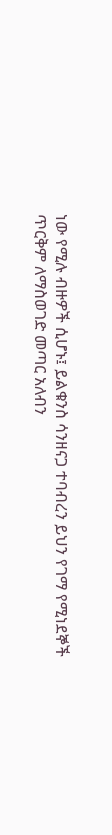ነው የሚሉ ብዙዎች ሲሆኑ፤ ይልቁንስ ሳንዘናጋ ተባብረን ይህን የገማ የሚነደኞች ጥርቅም ለማስወገድ መጣር አለብን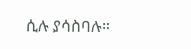ሲሉ ያሳስባሉ።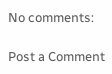No comments:

Post a Comment